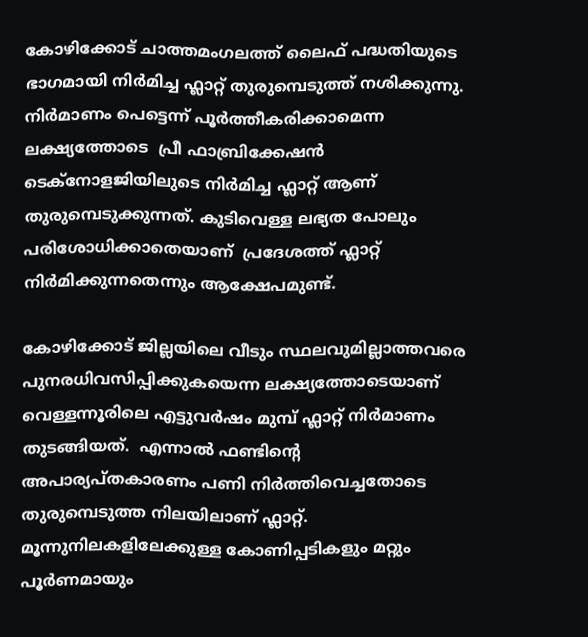കോഴിക്കോട് ചാത്തമംഗലത്ത് ലൈഫ് പദ്ധതിയുടെ ഭാഗമായി നിര്‍മിച്ച ഫ്ലാറ്റ് തുരുമ്പെടുത്ത് നശിക്കുന്നു. നിര്‍മാണം പെട്ടെന്ന് പൂര്‍ത്തീകരിക്കാമെന്ന ലക്ഷ്യത്തോടെ  പ്രീ ഫാബ്രിക്കേഷന്‍ ടെക്നോളജിയിലുടെ നിര്‍മിച്ച ഫ്ലാറ്റ് ആണ് തുരുമ്പെടുക്കുന്നത്. കുടിവെള്ള ലഭ്യത പോലും പരിശോധിക്കാതെയാണ്  പ്രദേശത്ത് ഫ്ലാറ്റ് നിര്‍മിക്കുന്നതെന്നും ആക്ഷേപമുണ്ട്.

കോഴിക്കോട് ജില്ലയിലെ വീടും സ്ഥലവുമില്ലാത്തവരെ പുനരധിവസിപ്പിക്കുകയെന്ന ലക്ഷ്യത്തോടെയാണ് വെള്ളന്നൂരിലെ എട്ടുവര്‍ഷം മുമ്പ് ഫ്ലാറ്റ് നിര്‍മാണം തുടങ്ങിയത്.  എന്നാല്‍ ഫണ്ടിന്‍റെ അപാര്യപ്തകാരണം പണി നിര്‍ത്തിവെച്ചതോടെ തുരുമ്പെടുത്ത നിലയിലാണ് ഫ്ലാറ്റ്. മൂന്നുനിലകളിലേക്കുള്ള കോണിപ്പടികളും മറ്റും പൂര്‍ണമായും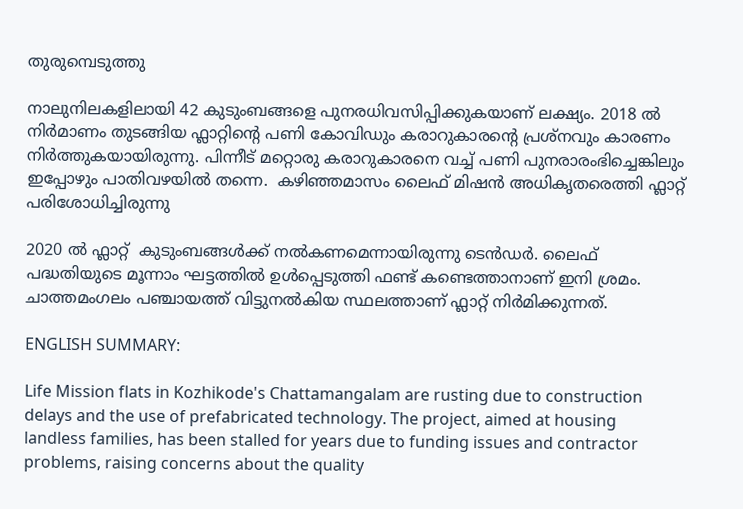തുരുമ്പെടുത്തു

നാലുനിലകളിലായി 42 കുടുംബങ്ങളെ പുനരധിവസിപ്പിക്കുകയാണ് ലക്ഷ്യം. 2018 ല്‍ നിര്‍മാണം തുടങ്ങിയ ഫ്ലാറ്റിന്‍റെ പണി കോവിഡും കരാറുകാരന്‍റെ പ്രശ്നവും കാരണം നിര്‍ത്തുകയായിരുന്നു. പിന്നീട് മറ്റൊരു കരാറുകാരനെ വച്ച് പണി പുനരാരംഭിച്ചെങ്കിലും ഇപ്പോഴും പാതിവഴയില്‍ തന്നെ.  കഴിഞ്ഞമാസം ലൈഫ് മിഷന്‍ അധികൃതരെത്തി ഫ്ലാറ്റ് പരിശോധിച്ചിരുന്നു

2020 ല്‍ ഫ്ലാറ്റ്  കുടുംബങ്ങള്‍ക്ക് നല്‍കണമെന്നായിരുന്നു ടെന്‍ഡര്‍. ലൈഫ് പദ്ധതിയുടെ മൂന്നാം ഘട്ടത്തില്‍ ഉള്‍പ്പെടുത്തി ഫണ്ട് കണ്ടെത്താനാണ് ഇനി ശ്രമം. ചാത്തമംഗലം പഞ്ചായത്ത് വിട്ടുനല്‍കിയ സ്ഥലത്താണ് ഫ്ലാറ്റ് നിര്‍മിക്കുന്നത്.

ENGLISH SUMMARY:

Life Mission flats in Kozhikode's Chattamangalam are rusting due to construction delays and the use of prefabricated technology. The project, aimed at housing landless families, has been stalled for years due to funding issues and contractor problems, raising concerns about the quality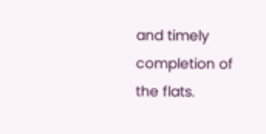and timely completion of the flats.